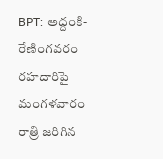BPT: అద్దంకి-రేణింగవరం రహదారిపై మంగళవారం రాత్రి జరిగిన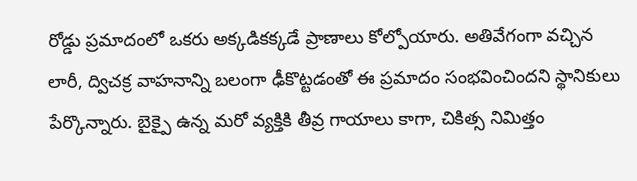రోడ్డు ప్రమాదంలో ఒకరు అక్కడికక్కడే ప్రాణాలు కోల్పోయారు. అతివేగంగా వచ్చిన లారీ, ద్విచక్ర వాహనాన్ని బలంగా ఢీకొట్టడంతో ఈ ప్రమాదం సంభవించిందని స్థానికులు పేర్కొన్నారు. బైక్పై ఉన్న మరో వ్యక్తికి తీవ్ర గాయాలు కాగా, చికిత్స నిమిత్తం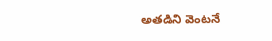అతడిని వెంటనే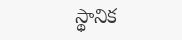స్థానిక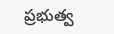ప్రభుత్వ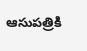ఆసుపత్రికి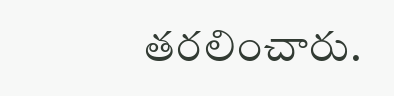తరలించారు.